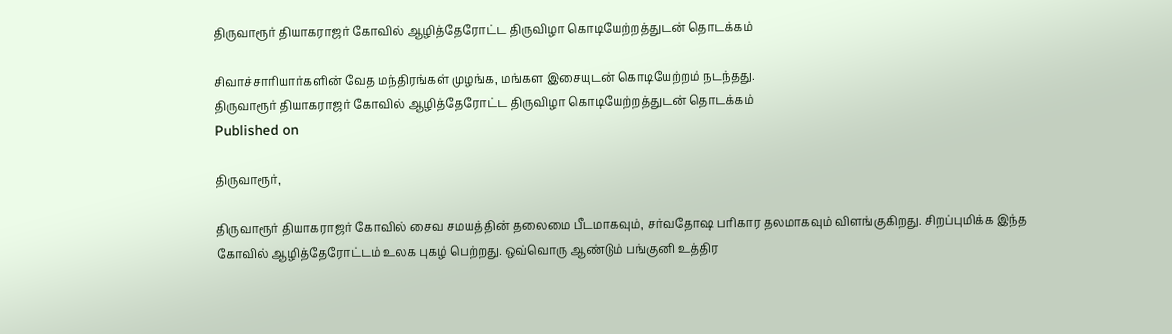திருவாரூர் தியாகராஜர் கோவில் ஆழித்தேரோட்ட திருவிழா கொடியேற்றத்துடன் தொடக்கம்

சிவாச்சாரியார்களின் வேத மந்திரங்கள் முழங்க, மங்கள இசையுடன் கொடியேற்றம் நடந்தது.
திருவாரூர் தியாகராஜர் கோவில் ஆழித்தேரோட்ட திருவிழா கொடியேற்றத்துடன் தொடக்கம்
Published on

திருவாரூர்,

திருவாரூர் தியாகராஜர் கோவில் சைவ சமயத்தின் தலைமை பீடமாகவும், சர்வதோஷ பரிகார தலமாகவும் விளங்குகிறது. சிறப்புமிக்க இந்த கோவில் ஆழித்தேரோட்டம் உலக புகழ் பெற்றது. ஒவ்வொரு ஆண்டும் பங்குனி உத்திர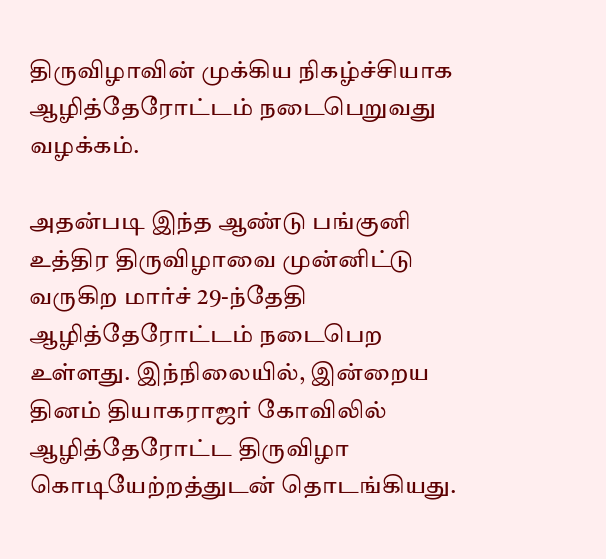திருவிழாவின் முக்கிய நிகழ்ச்சியாக ஆழித்தேரோட்டம் நடைபெறுவது வழக்கம்.

அதன்படி இந்த ஆண்டு பங்குனி உத்திர திருவிழாவை முன்னிட்டு வருகிற மார்ச் 29-ந்தேதி ஆழித்தேரோட்டம் நடைபெற உள்ளது. இந்நிலையில், இன்றைய தினம் தியாகராஜர் கோவிலில் ஆழித்தேரோட்ட திருவிழா கொடியேற்றத்துடன் தொடங்கியது.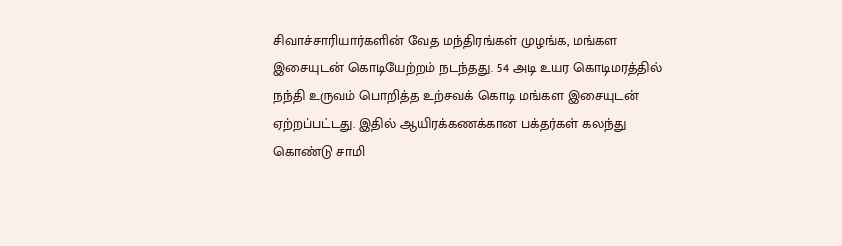சிவாச்சாரியார்களின் வேத மந்திரங்கள் முழங்க, மங்கள இசையுடன் கொடியேற்றம் நடந்தது. 54 அடி உயர கொடிமரத்தில் நந்தி உருவம் பொறித்த உற்சவக் கொடி மங்கள இசையுடன் ஏற்றப்பட்டது. இதில் ஆயிரக்கணக்கான பக்தர்கள் கலந்து கொண்டு சாமி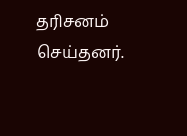தரிசனம் செய்தனர்.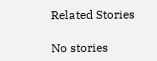Related Stories

No stories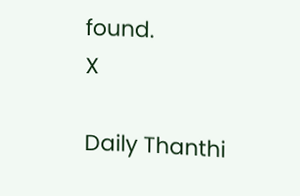found.
X

Daily Thanthi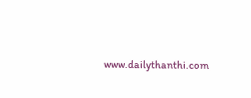www.dailythanthi.com